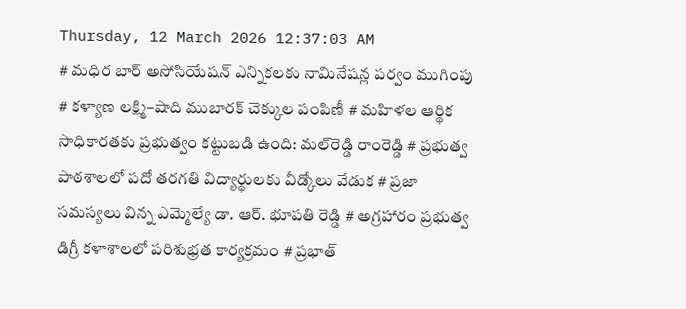Thursday, 12 March 2026 12:37:03 AM
# మధిర బార్ అసోసియేషన్ ఎన్నికలకు నామినేషన్ల పర్వం ముగింపు # కళ్యాణ లక్ష్మి–షాది ముబారక్ చెక్కుల పంపిణీ # మహిళల ఆర్థిక సాధికారతకు ప్రభుత్వం కట్టుబడి ఉంది: మల్‌రెడ్డి రాంరెడ్డి # ప్రభుత్వ పాఠశాలలో పదో తరగతి విద్యార్థులకు వీడ్కోలు వేడుక # ప్రజా సమస్యలు విన్న ఎమ్మెల్యే డా. ఆర్. భూపతి రెడ్డి # అగ్రహారం ప్రభుత్వ డిగ్రీ కళాశాలలో పరిశుభ్రత కార్యక్రమం # ప్రభాత్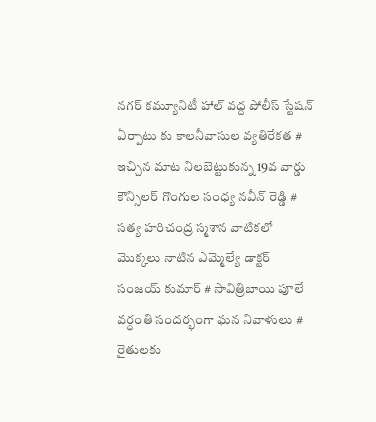నగర్ కమ్యూనిటీ హాల్ వద్ద పోలీస్ స్టేషన్ ఏర్పాటు కు కాలనీవాసుల వ్యతిరేకత # ఇచ్చిన మాట నిలబెట్టుకున్న 19వ వార్డు కౌన్సిలర్ గొంగుల సంధ్య నవీన్ రెడ్డి # సత్య హరిచంద్ర స్మశాన వాటికలో మొక్కలు నాటిన ఎమ్మెల్యే డాక్టర్ సంజయ్ కుమార్ # సావిత్రిబాయి పూలే వర్ధంతి సందర్భంగా ఘన నివాళులు # రైతులకు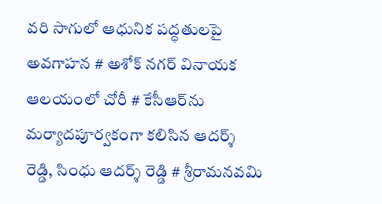వరి సాగులో ఆధునిక పద్ధతులపై అవగాహన # అశోక్ నగర్ వినాయక ఆలయంలో చోరీ # కేసీఆర్‌ను మర్యాదపూర్వకంగా కలిసిన ఆదర్శ్ రెడ్డి, సింధు ఆదర్శ్ రెడ్డి # శ్రీరామనవమి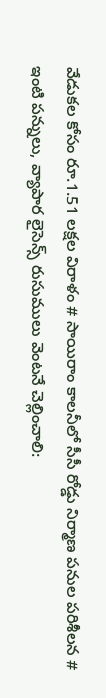వేడుకల కోసం రూ.1.51 లక్షల విరాళం # సాయిరాం కాలనీలో సీసీ రోడ్డు నిర్మాణ పనుల పరిశీలన # ఇంటి పన్నులు, వ్యాపార లైసెన్స్ రుసుములు వెంటనే చెల్లించాలి: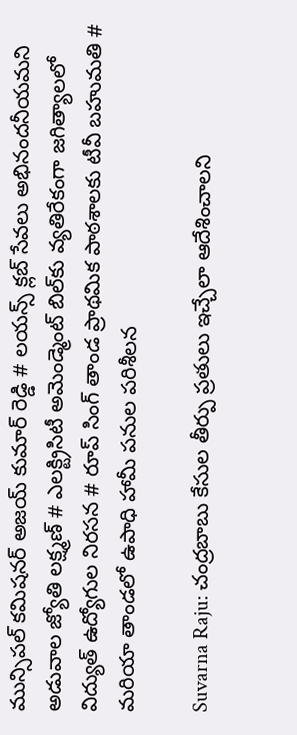మున్సిపల్ కమిషనర్ అజయ్ కుమార్ రెడ్డి # లయన్స్ క్లబ్ సేవలు అభినందనీయమని అడువాల జ్యోతి లక్ష్మణ్ # ఎలక్ట్రిసిటీ అమెండ్మెంట్ బిల్‌కు వ్యతిరేకంగా జగిత్యాలలో విద్యుత్ ఉద్యోగుల నిరసన # రూప్ సింగ్ తాండ ప్రాథమిక పాఠశాలకు టీవీ బహుమతి # మరియా తాండలో ఉపాధి హామీ పనుల పరిశీలన

Suvarna Raju: చంద్రబాబు కేసుల తీర్పు ప్రతులు ఇచ్చేలా ఆదేశించాలని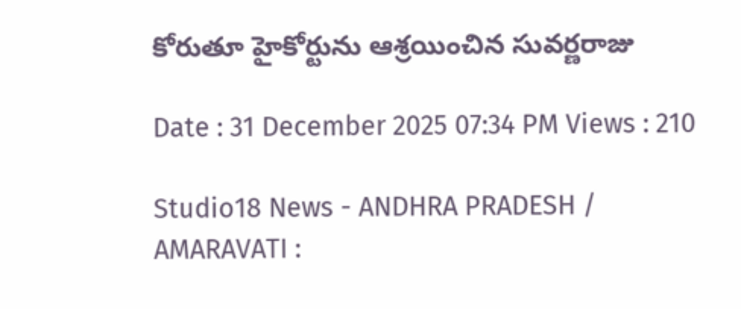కోరుతూ హైకోర్టును ఆశ్రయించిన సువర్ణరాజు

Date : 31 December 2025 07:34 PM Views : 210

Studio18 News - ANDHRA PRADESH / AMARAVATI :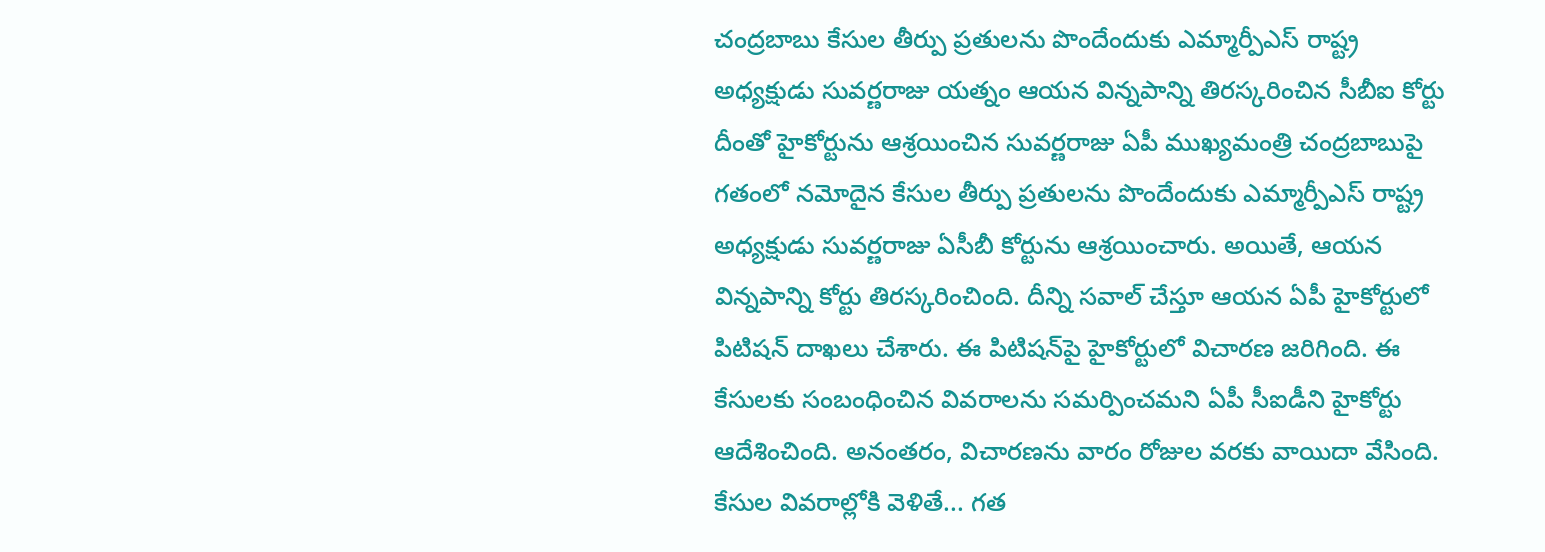చంద్రబాబు కేసుల తీర్పు ప్రతులను పొందేందుకు ఎమ్మార్పీఎస్ రాష్ట్ర అధ్యక్షుడు సువర్ణరాజు యత్నం ఆయన విన్నపాన్ని తిరస్కరించిన సీబీఐ కోర్టు దీంతో హైకోర్టును ఆశ్రయించిన సువర్ణరాజు ఏపీ ముఖ్యమంత్రి చంద్రబాబుపై గతంలో నమోదైన కేసుల తీర్పు ప్రతులను పొందేందుకు ఎమ్మార్పీఎస్ రాష్ట్ర అధ్యక్షుడు సువర్ణరాజు ఏసీబీ కోర్టును ఆశ్రయించారు. అయితే, ఆయన విన్నపాన్ని కోర్టు తిరస్కరించింది. దీన్ని సవాల్ చేస్తూ ఆయన ఏపీ హైకోర్టులో పిటిషన్ దాఖలు చేశారు. ఈ పిటిషన్‌పై హైకోర్టులో విచారణ జరిగింది. ఈ కేసులకు సంబంధించిన వివరాలను సమర్పించమని ఏపీ సీఐడీని హైకోర్టు ఆదేశించింది. అనంతరం, విచారణను వారం రోజుల వరకు వాయిదా వేసింది. కేసుల వివరాల్లోకి వెళితే... గత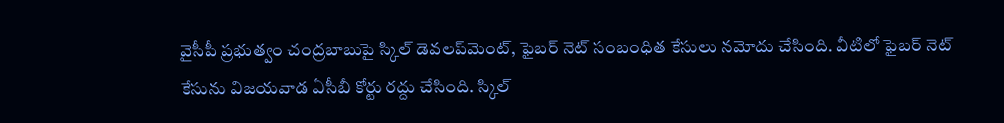వైసీపీ ప్రభుత్వం చంద్రబాబుపై స్కిల్ డెవలప్‌మెంట్, ఫైబర్ నెట్ సంబంధిత కేసులు నమోదు చేసింది. వీటిలో ఫైబర్ నెట్ కేసును విజయవాడ ఏసీబీ కోర్టు రద్దు చేసింది. స్కిల్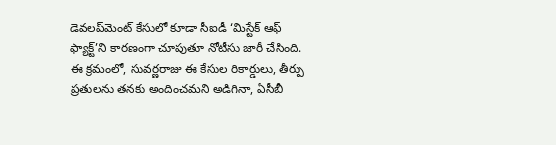డెవలప్‌మెంట్ కేసులో కూడా సీఐడీ ‘మిస్టేక్ ఆఫ్ ఫ్యాక్ట్’ని కారణంగా చూపుతూ నోటీసు జారీ చేసింది. ఈ క్రమంలో, సువర్ణరాజు ఈ కేసుల రికార్డులు, తీర్పు ప్రతులను తనకు అందించమని అడిగినా, ఏసీబీ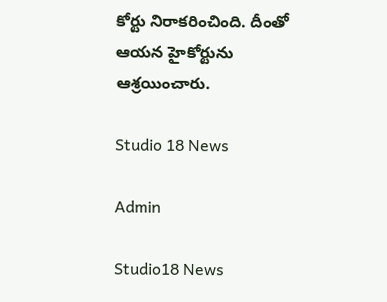కోర్టు నిరాకరించింది. దీంతో ఆయన హైకోర్టును ఆశ్రయించారు.

Studio 18 News

Admin

Studio18 News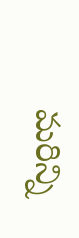మరిన్ని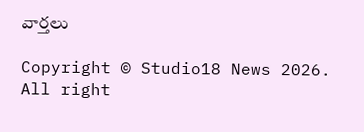వార్తలు

Copyright © Studio18 News 2026. All right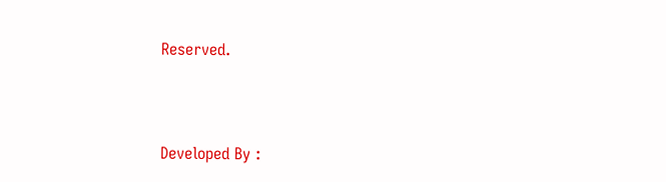Reserved.



Developed By :